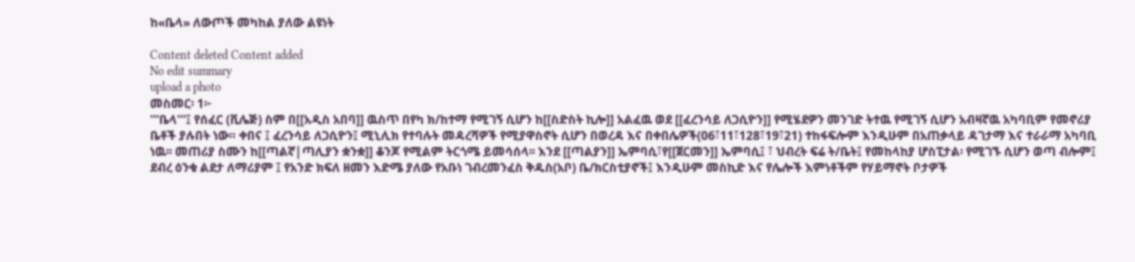ከ«ቤላ» ለውጦች መካከል ያለው ልዩነት

Content deleted Content added
No edit summary
upload a photo
መስመር፡ 1፦
'''ቤላ'''፤ የሰፈር (ቪሌጅ) ስም በ[[አዲስ አበባ]] ዉስጥ በየካ ክ/ከተማ የሚገኝ ሲሆን ከ[[ስድስት ኪሎ]] አልፈዉ ወደ [[ፈረንሳይ ለጋሲዮን]] የሚሄደዎን መንገድ ትተዉ የሚገኝ ሲሆን አብዛኛዉ አካባቢም የመኖሪያ ቤቶች ያሉበት ነው። ቀበና ፤ ፈረንሳይ ለጋሲዮን፤ ሚኒሊክ የተባሉት መዳረሻዎች የሚያዋስኖት ሲሆን በወረዳ እና በቀበሌዎች(06፣11፣128፣19፣21) ተከፋፍሎም እንዲሁም በአጠቃላይ ዳገታማ እና ተራራማ አካባቢ ነዉ፡፡ መጠሪያ ስሙን ከ[[ጣልኛ|ጣሊያን ቋንቋ]] ቆንጆ የሚልም ትርጎሜ ይመሳሰላ፡፡ እንደ [[ጣልያን]] ኤምባሲ፣የ[[ጀርመን]] ኤምባሲ፤ ፣ ህብረት ፍሬ ት/ቤት፤ የመከላከያ ሆስፒታል፡ የሚገኙ ሲሆን ወጣ ብሎም፤ ደብረ ዕንቁ ልደታ ለማሪያም ፤ የአንድ ክፍለ ዘመን እድሜ ያለው የአቡነ ገብረመንፈስ ቅዱስ(አቦ) ቤ/ክርስቲያኖች፤ እንዲሁም መስኪድ እና የሌሎች እምነቶችም የሃይማኖት ቦታዎች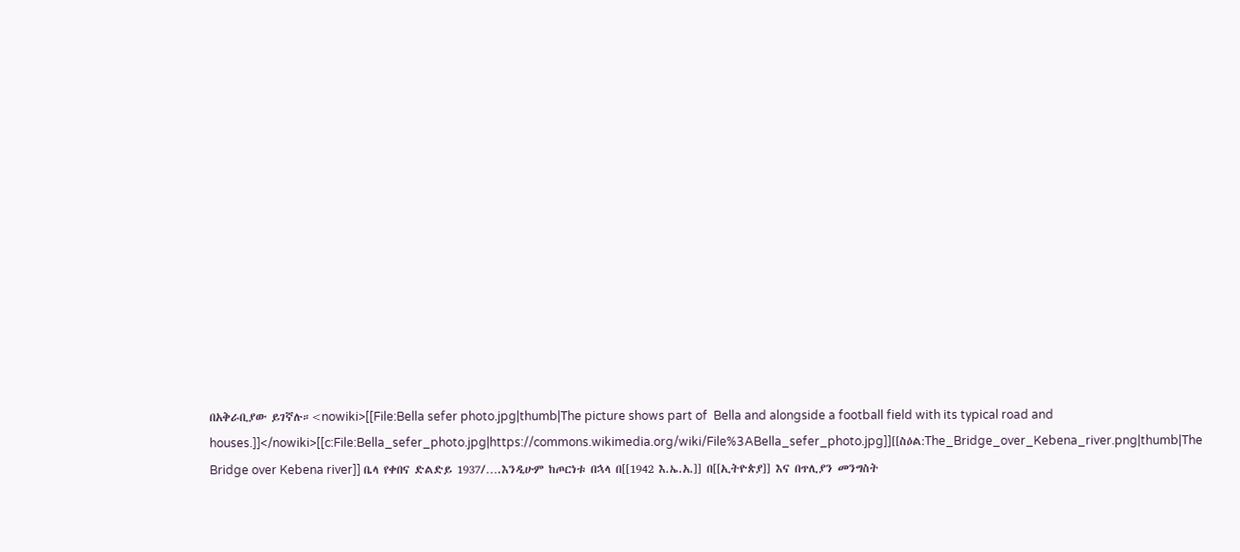በአቅራቢያው ይገኛሉ።<nowiki>[[File:Bella sefer photo.jpg|thumb|The picture shows part of  Bella and alongside a football field with its typical road and houses.]]</nowiki>[[c:File:Bella_sefer_photo.jpg|https://commons.wikimedia.org/wiki/File%3ABella_sefer_photo.jpg]][[ስዕል:The_Bridge_over_Kebena_river.png|thumb|The Bridge over Kebena river]] ቤላ የቀበና ድልድይ 1937/….እንዲሁም ከጦርነቱ በኋላ በ[[1942 እ.ኤ.አ.]] በ[[ኢትዮጵያ]] እና በጥሊያን መንግስት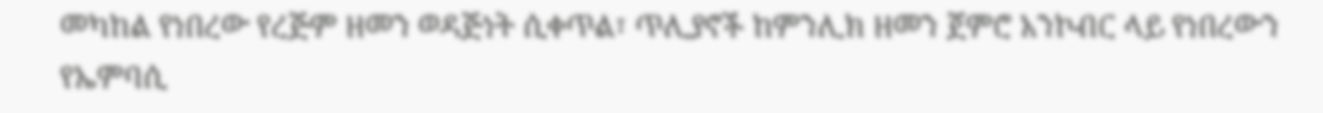መካከል የነበረው የረጅም ዘመን ወዳጅነት ሲቀጥል፣ ጥሊያኖች ከምንሊክ ዘመን ጀምሮ አንኮብር ላይ የነበረውን የኤምባሲ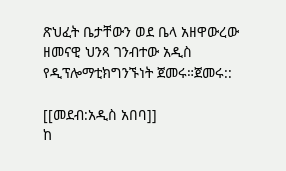ጽህፈት ቤታቸውን ወደ ቤላ አዘዋውረው ዘመናዊ ህንጻ ገንብተው አዲስ የዲፕሎማቲክግንኙነት ጀመሩ።ጀመሩ::

[[መደብ:አዲስ አበባ]]
ከ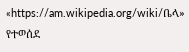«https://am.wikipedia.org/wiki/ቤላ» የተወሰደ